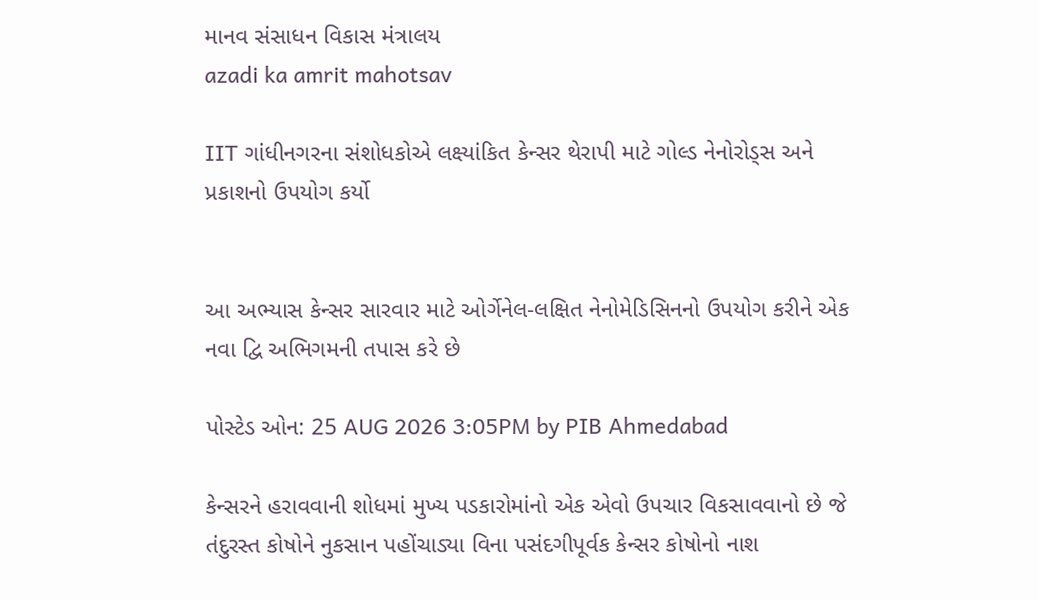માનવ સંસાધન વિકાસ મંત્રાલય
azadi ka amrit mahotsav

IIT ગાંધીનગરના સંશોધકોએ લક્ષ્યાંકિત કેન્સર થેરાપી માટે ગોલ્ડ નેનોરોડ્સ અને પ્રકાશનો ઉપયોગ કર્યો


આ અભ્યાસ કેન્સર સારવાર માટે ઓર્ગેનેલ-લક્ષિત નેનોમેડિસિનનો ઉપયોગ કરીને એક નવા દ્વિ અભિગમની તપાસ કરે છે

પોસ્ટેડ ઓન: 25 AUG 2026 3:05PM by PIB Ahmedabad

કેન્સરને હરાવવાની શોધમાં મુખ્ય પડકારોમાંનો એક એવો ઉપચાર વિકસાવવાનો છે જે તંદુરસ્ત કોષોને નુકસાન પહોંચાડ્યા વિના પસંદગીપૂર્વક કેન્સર કોષોનો નાશ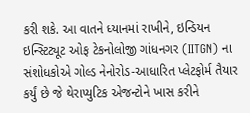કરી શકે. આ વાતને ધ્યાનમાં રાખીને, ઇન્ડિયન ઇન્સ્ટિટ્યૂટ ઓફ ટેકનોલોજી ગાંધનગર (IITGN) ના સંશોધકોએ ગોલ્ડ નેનોરોડ-આધારિત પ્લેટફોર્મ તૈયાર કર્યું છે જે થેરાપ્યુટિક એજન્ટોને ખાસ કરીને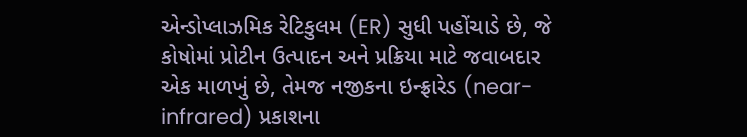એન્ડોપ્લાઝમિક રેટિકુલમ (ER) સુધી પહોંચાડે છે, જે કોષોમાં પ્રોટીન ઉત્પાદન અને પ્રક્રિયા માટે જવાબદાર એક માળખું છે, તેમજ નજીકના ઇન્ફ્રારેડ (near-infrared) પ્રકાશના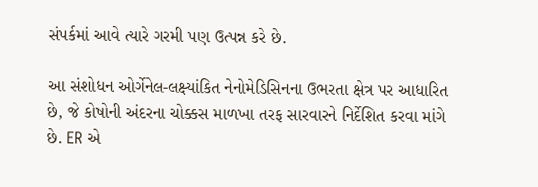સંપર્કમાં આવે ત્યારે ગરમી પણ ઉત્પન્ન કરે છે.

આ સંશોધન ઓર્ગેનેલ-લક્ષ્યાંકિત નેનોમેડિસિનના ઉભરતા ક્ષેત્ર પર આધારિત છે, જે કોષોની અંદરના ચોક્કસ માળખા તરફ સારવારને નિર્દેશિત કરવા માંગે છે. ER એ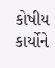કોષીય કાર્યોને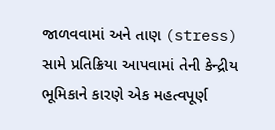જાળવવામાં અને તાણ (stress) સામે પ્રતિક્રિયા આપવામાં તેની કેન્દ્રીય ભૂમિકાને કારણે એક મહત્વપૂર્ણ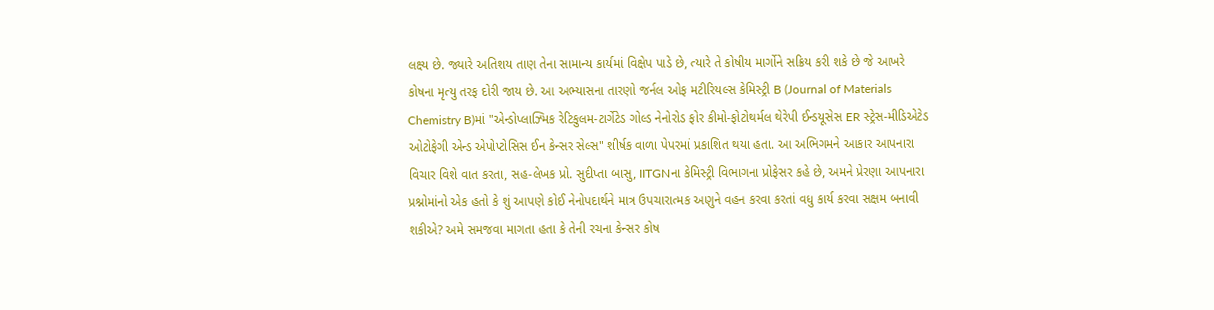લક્ષ્ય છે. જ્યારે અતિશય તાણ તેના સામાન્ય કાર્યમાં વિક્ષેપ પાડે છે, ત્યારે તે કોષીય માર્ગોને સક્રિય કરી શકે છે જે આખરે કોષના મૃત્યુ તરફ દોરી જાય છે. આ અભ્યાસના તારણો જર્નલ ઓફ મટીરિયલ્સ કેમિસ્ટ્રી B (Journal of Materials Chemistry B)માં "એન્ડોપ્લાઝ્મિક રેટિકુલમ-ટાર્ગેટેડ ગોલ્ડ નેનોરોડ ફોર કીમો-ફોટોથર્મલ થેરેપી ઈન્ડયૂસેસ ER સ્ટ્રેસ-મીડિએટેડ ઓટોફેગી એન્ડ એપોપ્ટોસિસ ઈન કેન્સર સેલ્સ" શીર્ષક વાળા પેપરમાં પ્રકાશિત થયા હતા. આ અભિગમને આકાર આપનારા વિચાર વિશે વાત કરતા, સહ-લેખક પ્રો. સુદીપ્તા બાસુ, IITGNના કેમિસ્ટ્રી વિભાગના પ્રોફેસર કહે છે, અમને પ્રેરણા આપનારા પ્રશ્નોમાંનો એક હતો કે શું આપણે કોઈ નેનોપદાર્થને માત્ર ઉપચારાત્મક અણુને વહન કરવા કરતાં વધુ કાર્ય કરવા સક્ષમ બનાવી શકીએ? અમે સમજવા માગતા હતા કે તેની રચના કેન્સર કોષ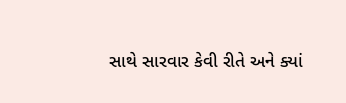સાથે સારવાર કેવી રીતે અને ક્યાં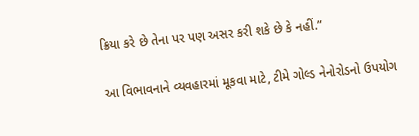ક્રિયા કરે છે તેના પર પણ અસર કરી શકે છે કે નહીં.”

આ વિભાવનાને વ્યવહારમાં મૂકવા માટે, ટીમે ગોલ્ડ નેનોરોડનો ઉપયોગ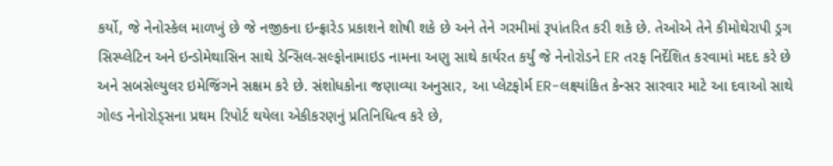કર્યો, જે નેનોસ્કેલ માળખું છે જે નજીકના ઇન્ફ્રારેડ પ્રકાશને શોષી શકે છે અને તેને ગરમીમાં રૂપાંતરિત કરી શકે છે. તેઓએ તેને કીમોથેરાપી ડ્રગ સિસ્પ્લેટિન અને ઇન્ડોમેથાસિન સાથે ડેન્સિલ-સલ્ફોનામાઇડ નામના અણુ સાથે કાર્યરત કર્યું જે નેનોરોડને ER તરફ નિર્દેશિત કરવામાં મદદ કરે છે અને સબસેલ્યુલર ઇમેજિંગને સક્ષમ કરે છે. સંશોધકોના જણાવ્યા અનુસાર, આ પ્લેટફોર્મ ER-લક્ષ્યાંકિત કેન્સર સારવાર માટે આ દવાઓ સાથે ગોલ્ડ નેનોરોડ્સના પ્રથમ રિપોર્ટ થયેલા એકીકરણનું પ્રતિનિધિત્વ કરે છે,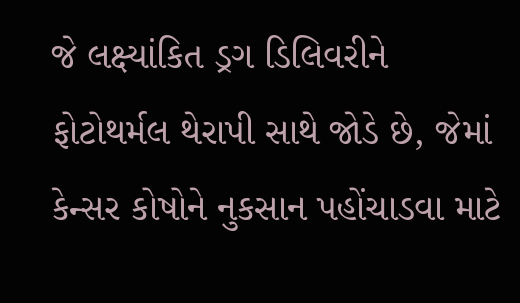જે લક્ષ્યાંકિત ડ્રગ ડિલિવરીને ફોટોથર્મલ થેરાપી સાથે જોડે છે, જેમાં કેન્સર કોષોને નુકસાન પહોંચાડવા માટે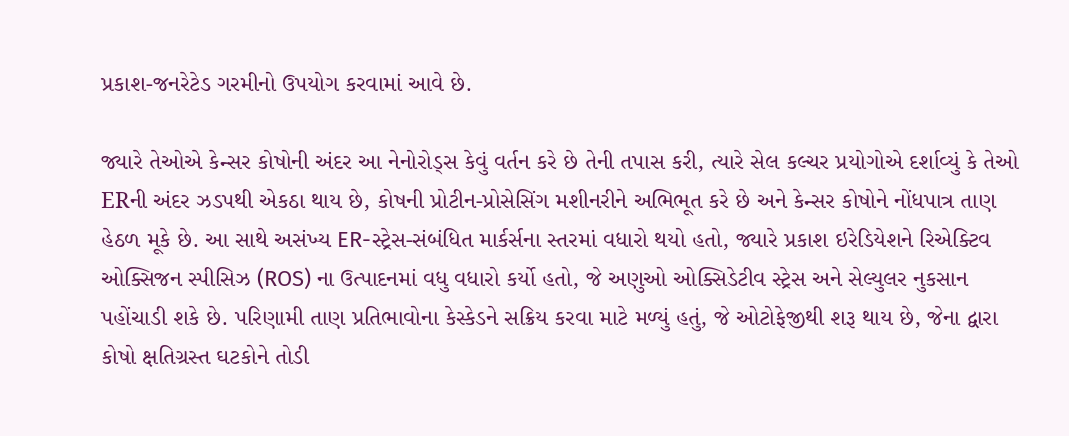પ્રકાશ-જનરેટેડ ગરમીનો ઉપયોગ કરવામાં આવે છે.

જ્યારે તેઓએ કેન્સર કોષોની અંદર આ નેનોરોડ્સ કેવું વર્તન કરે છે તેની તપાસ કરી, ત્યારે સેલ કલ્ચર પ્રયોગોએ દર્શાવ્યું કે તેઓ ERની અંદર ઝડપથી એકઠા થાય છે, કોષની પ્રોટીન-પ્રોસેસિંગ મશીનરીને અભિભૂત કરે છે અને કેન્સર કોષોને નોંધપાત્ર તાણ હેઠળ મૂકે છે. આ સાથે અસંખ્ય ER-સ્ટ્રેસ-સંબંધિત માર્કર્સના સ્તરમાં વધારો થયો હતો, જ્યારે પ્રકાશ ઇરેડિયેશને રિએક્ટિવ ઓક્સિજન સ્પીસિઝ (ROS) ના ઉત્પાદનમાં વધુ વધારો કર્યો હતો, જે અણુઓ ઓક્સિડેટીવ સ્ટ્રેસ અને સેલ્યુલર નુકસાન પહોંચાડી શકે છે. પરિણામી તાણ પ્રતિભાવોના કેસ્કેડને સક્રિય કરવા માટે મળ્યું હતું, જે ઓટોફેજીથી શરૂ થાય છે, જેના દ્વારા કોષો ક્ષતિગ્રસ્ત ઘટકોને તોડી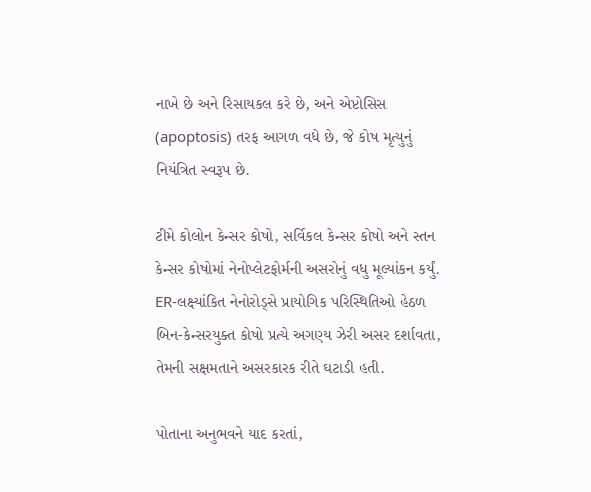નાખે છે અને રિસાયકલ કરે છે, અને એપ્ટોસિસ (apoptosis) તરફ આગળ વધે છે, જે કોષ મૃત્યુનું નિયંત્રિત સ્વરૂપ છે.

ટીમે કોલોન કેન્સર કોષો, સર્વિકલ કેન્સર કોષો અને સ્તન કેન્સર કોષોમાં નેનોપ્લેટફોર્મની અસરોનું વધુ મૂલ્યાંકન કર્યું. ER-લક્ષ્યાંકિત નેનોરોડ્સે પ્રાયોગિક પરિસ્થિતિઓ હેઠળ બિન-કેન્સરયુક્ત કોષો પ્રત્યે અગણ્ય ઝેરી અસર દર્શાવતા, તેમની સક્ષમતાને અસરકારક રીતે ઘટાડી હતી.

પોતાના અનુભવને યાદ કરતાં,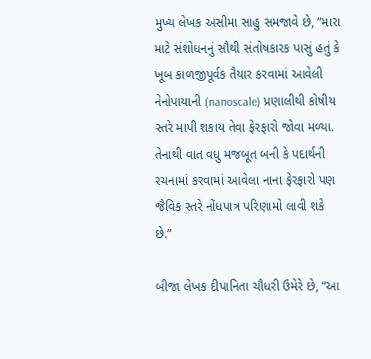મુખ્ય લેખક અસીમા સાહુ સમજાવે છે, “મારા માટે સંશોધનનું સૌથી સંતોષકારક પાસું હતું કે ખૂબ કાળજીપૂર્વક તૈયાર કરવામાં આવેલી નેનોપાયાની (nanoscale) પ્રણાલીથી કોષીય સ્તરે માપી શકાય તેવા ફેરફારો જોવા મળ્યા. તેનાથી વાત વધુ મજબૂત બની કે પદાર્થની રચનામાં કરવામાં આવેલા નાના ફેરફારો પણ જૈવિક સ્તરે નોંધપાત્ર પરિણામો લાવી શકે છે.”

બીજા લેખક દીપાનિતા ચૌધરી ઉમેરે છે, “આ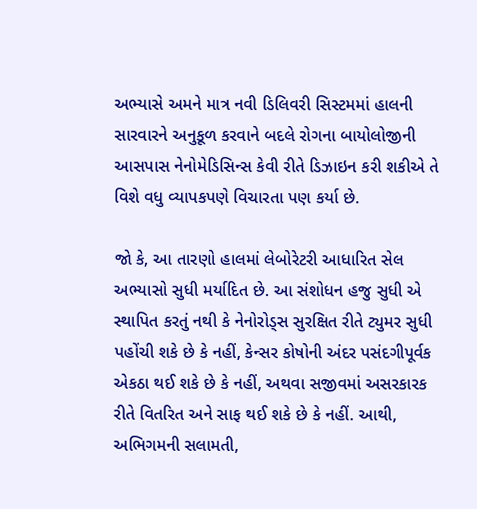અભ્યાસે અમને માત્ર નવી ડિલિવરી સિસ્ટમમાં હાલની સારવારને અનુકૂળ કરવાને બદલે રોગના બાયોલોજીની આસપાસ નેનોમેડિસિન્સ કેવી રીતે ડિઝાઇન કરી શકીએ તે વિશે વધુ વ્યાપકપણે વિચારતા પણ કર્યા છે.

જો કે, આ તારણો હાલમાં લેબોરેટરી આધારિત સેલ અભ્યાસો સુધી મર્યાદિત છે. આ સંશોધન હજુ સુધી એ સ્થાપિત કરતું નથી કે નેનોરોડ્સ સુરક્ષિત રીતે ટ્યુમર સુધી પહોંચી શકે છે કે નહીં, કેન્સર કોષોની અંદર પસંદગીપૂર્વક એકઠા થઈ શકે છે કે નહીં, અથવા સજીવમાં અસરકારક રીતે વિતરિત અને સાફ થઈ શકે છે કે નહીં. આથી, અભિગમની સલામતી,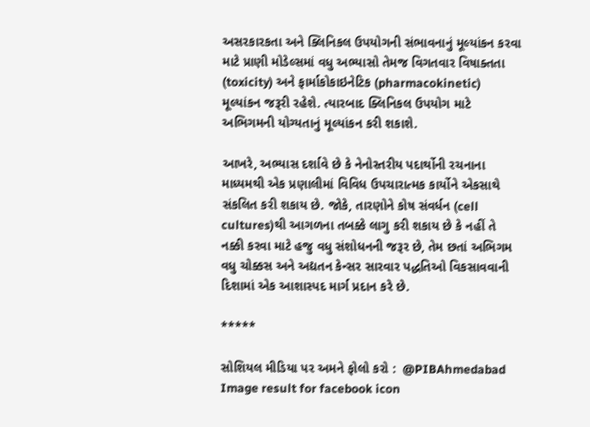અસરકારકતા અને ક્લિનિકલ ઉપયોગની સંભાવનાનું મૂલ્યાંકન કરવા માટે પ્રાણી મોડેલ્સમાં વધુ અભ્યાસો તેમજ વિગતવાર વિષાક્તતા (toxicity) અને ફાર્માકોકાઇનેટિક (pharmacokinetic) મૂલ્યાંકન જરૂરી રહેશે. ત્યારબાદ ક્લિનિકલ ઉપયોગ માટે અભિગમની યોગ્યતાનું મૂલ્યાંકન કરી શકાશે.

આખરે, અભ્યાસ દર્શાવે છે કે નેનોસ્તરીય પદાર્થોની રચનાના માધ્યમથી એક પ્રણાલીમાં વિવિધ ઉપચારાત્મક કાર્યોને એકસાથે સંકલિત કરી શકાય છે. જોકે, તારણોને કોષ સંવર્ધન (cell cultures)થી આગળના તબક્કે લાગુ કરી શકાય છે કે નહીં તે નક્કી કરવા માટે હજુ વધુ સંશોધનની જરૂર છે, તેમ છતાં અભિગમ વધુ ચોક્કસ અને અદ્યતન કેન્સર સારવાર પદ્ધતિઓ વિકસાવવાની દિશામાં એક આશાસ્પદ માર્ગ પ્રદાન કરે છે.

*****

સોશિયલ મીડિયા પર અમને ફોલો કરો :  @PIBAhmedabad   Image result for facebook icon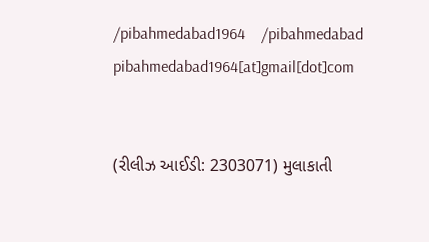/pibahmedabad1964    /pibahmedabad  pibahmedabad1964[at]gmail[dot]com


(રીલીઝ આઈડી: 2303071) મુલાકાતી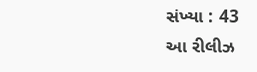સંખ્યા : 43
આ રીલીઝ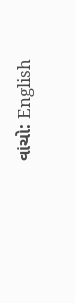વાંચો: English